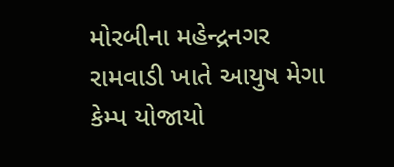મોરબીના મહેન્દ્રનગર રામવાડી ખાતે આયુષ મેગા કેમ્પ યોજાયો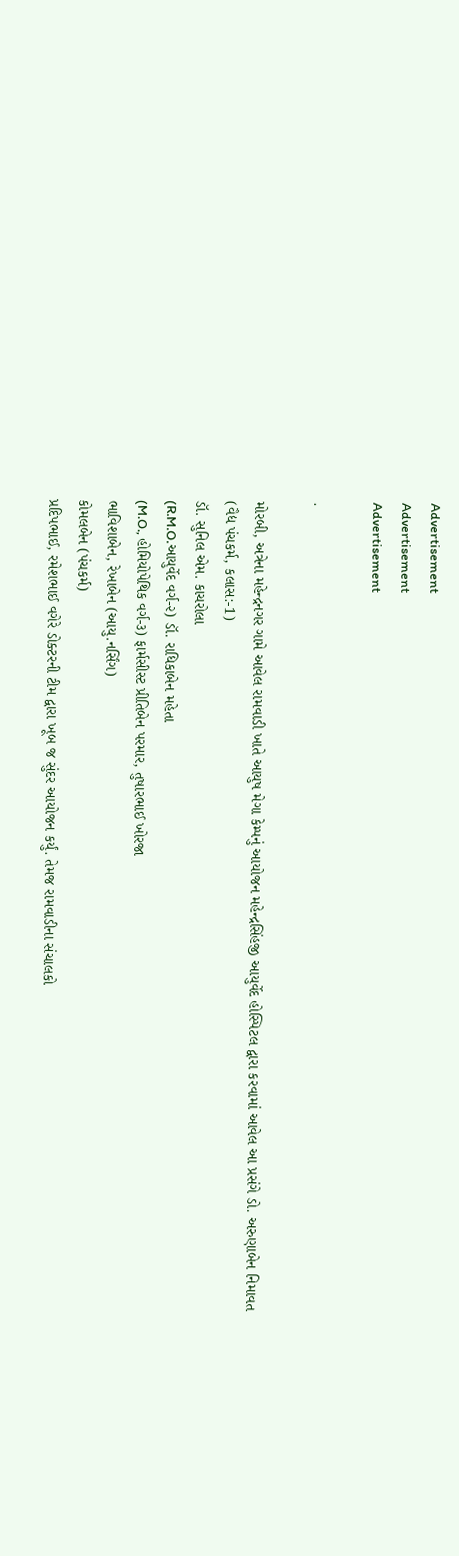Advertisement
Advertisement
Advertisement

.

મોરબી, અત્રેના મહેન્દ્રનગર ગામે આવેલ રામવાડી ખાતે આયુષ મેગા કેમ્પનું આયોજન મહેન્દ્રસિંહજી આયુર્વેદ હોસ્પિટલ દ્વારા કરવામાં આવેલ આ પ્રસંગે ડો. અરુણાબેન નિમાવત
(વૈદ્ય પંચકર્મ, કલાસ:-1)
ડૉ. સુનિલ એમ. કાચરોલા
(R.M.O.આયુર્વેદ વર્ગ-૨) ડૉ. રાધિકાબેન મહેતા
(M.O., હોમિયોપેથિક વર્ગ-૩) ફાર્મસીસ્ટ પ્રીતિબેન પરમાર, તુષારભાઈ ખોરજા
ભાવિશાબેન, રેખાબેન (આયુ.નર્સિંગ)
કોમલબેન (પંચકર્મ)
પ્રદિપભાઈ, રમેશભાઈ વગેરે ડોક્ટરની ટીમ દ્વારા ખૂબ જ સુંદર આયોજન કર્યું. તેમજ રામવાડીના સંચાલકો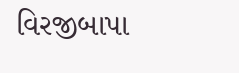વિરજીબાપા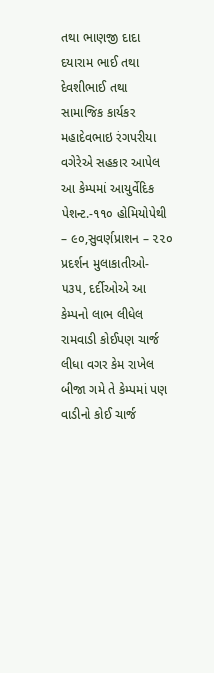તથા ભાણજી દાદા દયારામ ભાઈ તથા દેવશીભાઈ તથા સામાજિક કાર્યકર મહાદેવભાઇ રંગપરીયા વગેરેએ સહકાર આપેલ આ કેમ્પમાં આયુર્વેદિક પેશન્ટ.-૧૧૦ હોમિયોપેથી – ૯૦,સુવર્ણપ્રાશન – ૨૨૦
પ્રદર્શન મુલાકાતીઓ- ૫૩૫, દર્દીઓએ આ કેમ્પનો લાભ લીધેલ રામવાડી કોઈપણ ચાર્જ લીધા વગર કેમ રાખેલ બીજા ગમે તે કેમ્પમાં પણ વાડીનો કોઈ ચાર્જ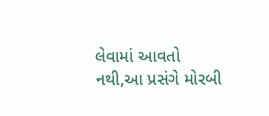લેવામાં આવતો નથી,આ પ્રસંગે મોરબી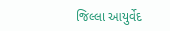જિલ્લા આયુર્વેદ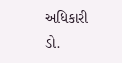અધિકારી ડો.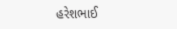હરેશભાઈ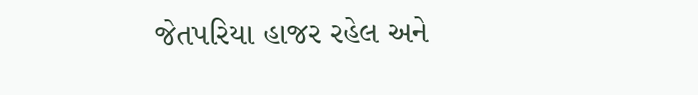જેતપરિયા હાજર રહેલ અને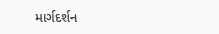માર્ગદર્શન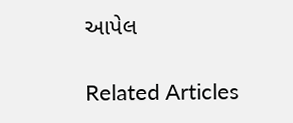આપેલ

Related Articles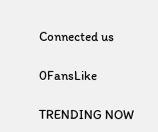Connected us

0FansLike

TRENDING NOW